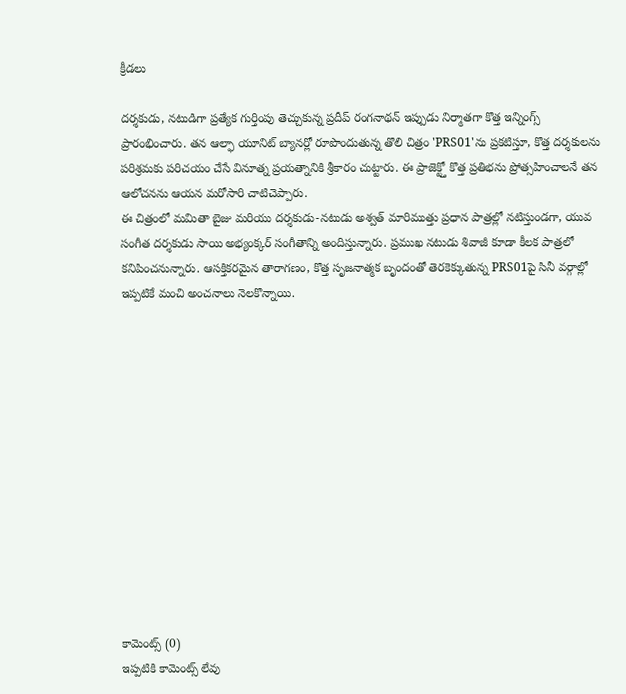క్రీడలు

దర్శకుడు, నటుడిగా ప్రత్యేక గుర్తింపు తెచ్చుకున్న ప్రదీప్ రంగనాథన్ ఇప్పుడు నిర్మాతగా కొత్త ఇన్నింగ్స్ ప్రారంభించారు. తన ఆల్ఫా యూనిట్ బ్యానర్లో రూపొందుతున్న తొలి చిత్రం 'PRS01'ను ప్రకటిస్తూ, కొత్త దర్శకులను పరిశ్రమకు పరిచయం చేసే వినూత్న ప్రయత్నానికి శ్రీకారం చుట్టారు. ఈ ప్రాజెక్ట్తో కొత్త ప్రతిభను ప్రోత్సహించాలనే తన ఆలోచనను ఆయన మరోసారి చాటిచెప్పారు.
ఈ చిత్రంలో మమితా బైజు మరియు దర్శకుడు-నటుడు అశ్వత్ మారిముత్తు ప్రధాన పాత్రల్లో నటిస్తుండగా, యువ సంగీత దర్శకుడు సాయి అభ్యంక్కర్ సంగీతాన్ని అందిస్తున్నారు. ప్రముఖ నటుడు శివాజీ కూడా కీలక పాత్రలో కనిపించనున్నారు. ఆసక్తికరమైన తారాగణం, కొత్త సృజనాత్మక బృందంతో తెరకెక్కుతున్న PRS01పై సినీ వర్గాల్లో ఇప్పటికే మంచి అంచనాలు నెలకొన్నాయి.













కామెంట్స్ (0)
ఇప్పటికి కామెంట్స్ లేవు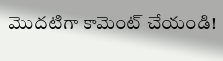మొదటిగా కామెంట్ చేయండి!